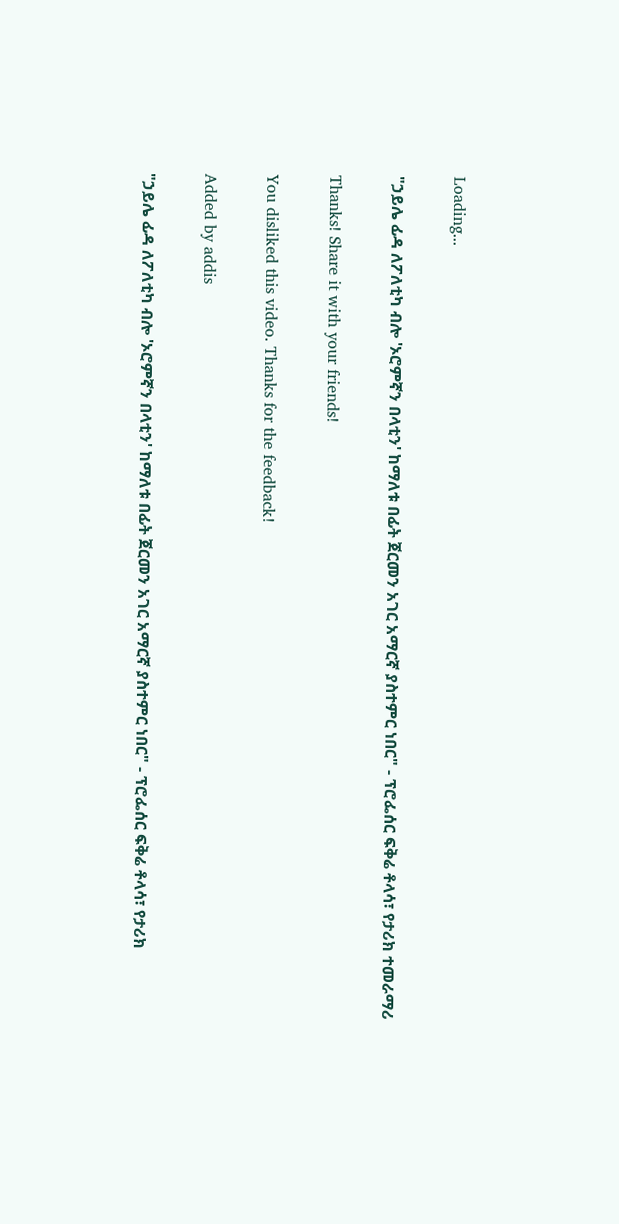Loading...

"ኃይሌ ፊዳ ለፖለቲካ ብሎ 'ኦሮምኛን በላቲን' ከማለቱ በፊት ጀርመን አገር አማርኛ ያስተምር ነበር" - ፕሮፌሰር ፍቅሬ ቶላሳ፣ የታሪክ ተመራማሪ

Thanks! Share it with your friends!

You disliked this video. Thanks for the feedback!

Added by addis

"ኃይሌ ፊዳ ለፖለቲካ ብሎ 'ኦሮምኛን በላቲን' ከማለቱ በፊት ጀርመን አገር አማርኛ ያስተምር ነበር" - ፕሮፌሰር ፍቅሬ ቶላሳ፣ የታሪክ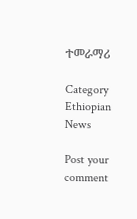ተመራማሪ

Category
Ethiopian News

Post your comment